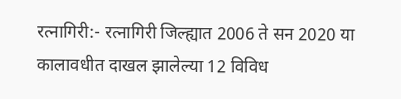रत्नागिरी:- रत्नागिरी जिल्ह्यात 2006 ते सन 2020 या कालावधीत दाखल झालेल्या 12 विविध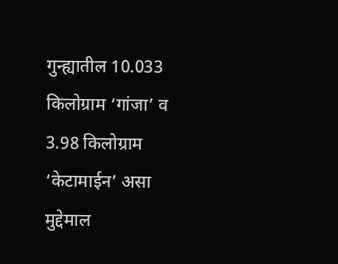गुन्ह्यातील 10.033 किलोग्राम ‘गांजा’ व 3.98 किलोग्राम ‘केटामाईन’ असा मुद्देमाल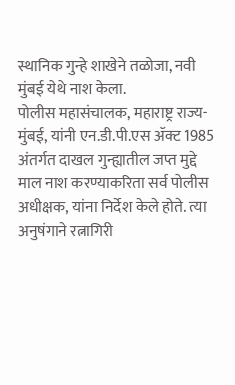स्थानिक गुन्हे शाखेने तळोजा, नवी मुंबई येथे नाश केला.
पोलीस महासंचालक, महाराष्ट्र राज्य-मुंबई, यांनी एन.डी.पी.एस ॲक्ट 1985 अंतर्गत दाखल गुन्ह्यातील जप्त मुद्दे माल नाश करण्याकरिता सर्व पोलीस अधीक्षक, यांना निर्देश केले होते. त्या अनुषंगाने रत्नागिरी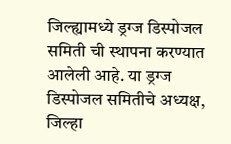जिल्ह्यामध्ये ड्रग्ज डिस्पोजल समिती ची स्थापना करण्यात आलेली आहे. या ड्रग्ज डिस्पोजल समितीचे अध्यक्ष, जिल्हा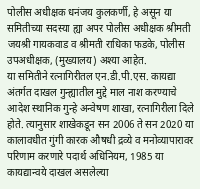पोलीस अधीक्षक धनंजय कुलकर्णी, हे असून या समितीच्या सदस्या ह्या अपर पोलीस अधीक्षक श्रीमती जयश्री गायकवाड व श्रीमती राधिका फडके, पोलीस उपअधीक्षक, (मुख्यालय) अश्या आहेत.
या समितीने रत्नागिरीतल एन.डी.पी.एस. कायद्या अंतर्गत दाखल गुन्ह्यातील मुद्दे माल नाश करण्याचे आदेश स्थानिक गुन्हे अन्वेषण शाखा, रत्नागिरीला दिले होते. त्यानुसार शाखेकडून सन 2006 ते सन 2020 या कालावधीत गुंगी कारक औषधी द्रव्ये व मनोव्यापारावर परिणाम करणारे पदार्थ अधिनियम, 1985 या कायद्यान्वये दाखल असलेल्या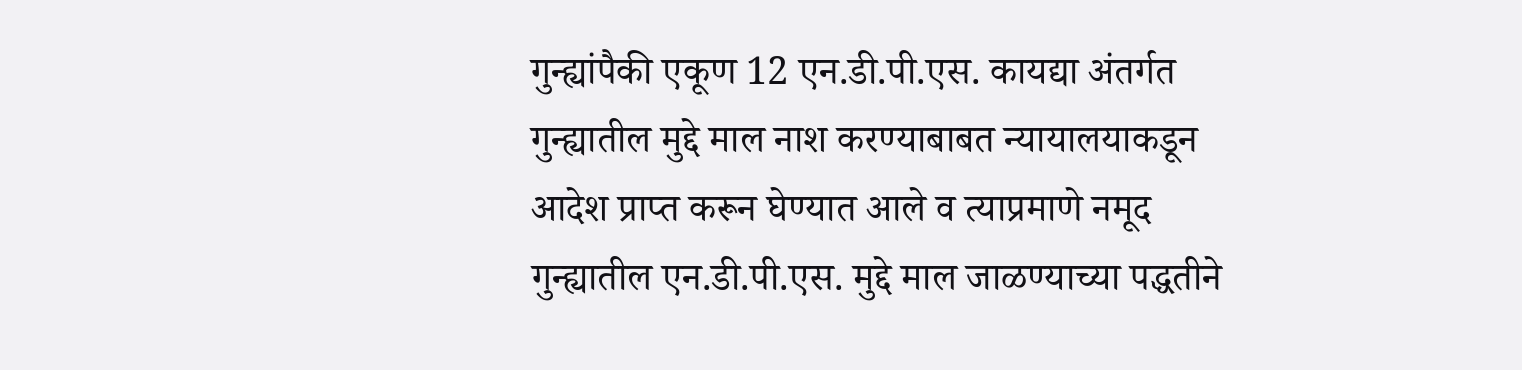गुन्ह्यांपैकी एकूण 12 एन.डी.पी.एस. कायद्या अंतर्गत गुन्ह्यातील मुद्दे माल नाश करण्याबाबत न्यायालयाकडून आदेश प्राप्त करून घेण्यात आले व त्याप्रमाणे नमूद गुन्ह्यातील एन.डी.पी.एस. मुद्दे माल जाळण्याच्या पद्धतीने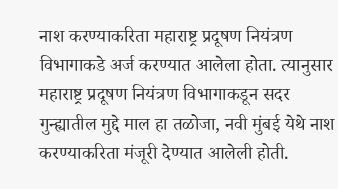नाश करण्याकरिता महाराष्ट्र प्रदूषण नियंत्रण विभागाकडे अर्ज करण्यात आलेला होता. त्यानुसार महाराष्ट्र प्रदूषण नियंत्रण विभागाकडून सदर गुन्ह्यातील मुद्दे माल हा तळोजा, नवी मुंबई येथे नाश करण्याकरिता मंजूरी देण्यात आलेली होती.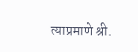त्याप्रमाणे श्री.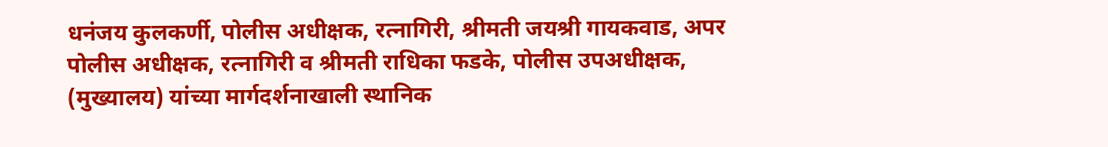धनंजय कुलकर्णी, पोलीस अधीक्षक, रत्नागिरी, श्रीमती जयश्री गायकवाड, अपर पोलीस अधीक्षक, रत्नागिरी व श्रीमती राधिका फडके, पोलीस उपअधीक्षक, (मुख्यालय) यांच्या मार्गदर्शनाखाली स्थानिक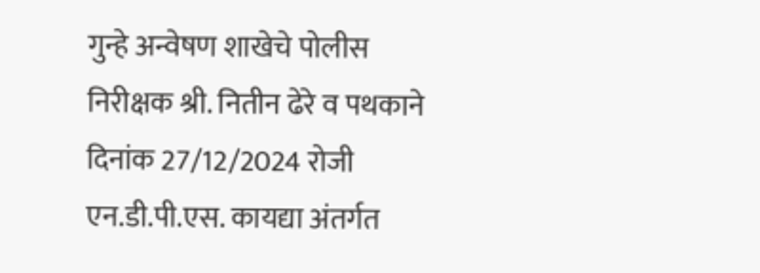गुन्हे अन्वेषण शाखेचे पोलीस निरीक्षक श्री. नितीन ढेरे व पथकाने दिनांक 27/12/2024 रोजी एन.डी.पी.एस. कायद्या अंतर्गत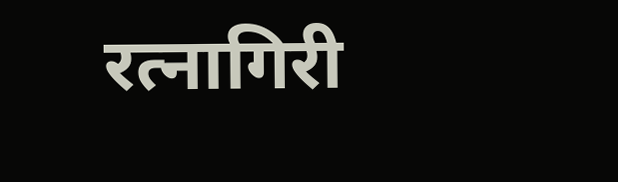रत्नागिरी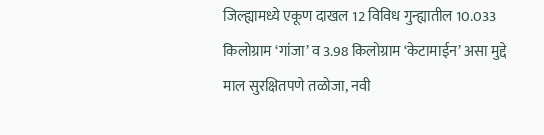जिल्ह्यामध्ये एकूण दाखल 12 विविध गुन्ह्यातील 10.033 किलोग्राम ‘गांजा’ व 3.98 किलोग्राम ‘केटामाईन’ असा मुद्दे माल सुरक्षितपणे तळोजा, नवी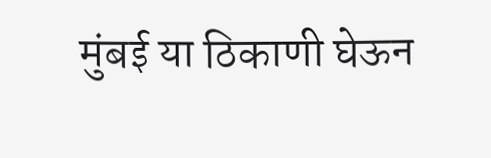मुंबई या ठिकाणी घेऊन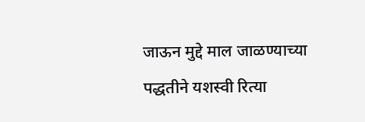जाऊन मुद्दे माल जाळण्याच्या पद्धतीने यशस्वी रित्या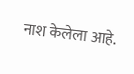नाश केलेला आहे.